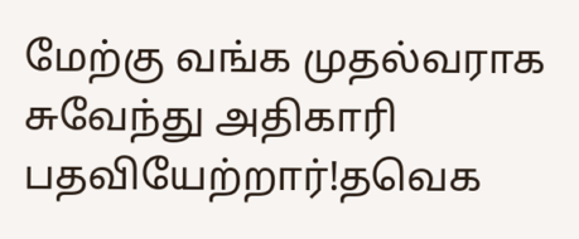மேற்கு வங்க முதல்வராக சுவேந்து அதிகாரி பதவியேற்றார்!தவெக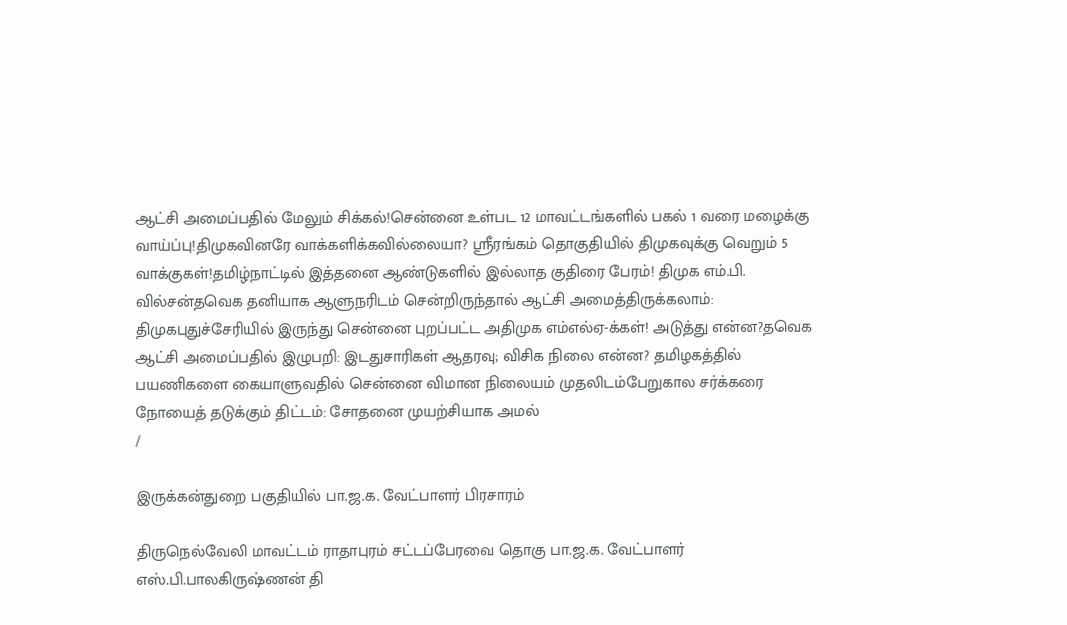ஆட்சி அமைப்பதில் மேலும் சிக்கல்!சென்னை உள்பட 12 மாவட்டங்களில் பகல் 1 வரை மழைக்கு வாய்ப்பு!திமுகவினரே வாக்களிக்கவில்லையா? ஸ்ரீரங்கம் தொகுதியில் திமுகவுக்கு வெறும் 5 வாக்குகள்!தமிழ்நாட்டில் இத்தனை ஆண்டுகளில் இல்லாத குதிரை பேரம்! திமுக எம்.பி. வில்சன்தவெக தனியாக ஆளுநரிடம் சென்றிருந்தால் ஆட்சி அமைத்திருக்கலாம்: திமுகபுதுச்சேரியில் இருந்து சென்னை புறப்பட்ட அதிமுக எம்எல்ஏ-க்கள்! அடுத்து என்ன?தவெக ஆட்சி அமைப்பதில் இழுபறி: இடதுசாரிகள் ஆதரவு; விசிக நிலை என்ன? தமிழகத்தில் பயணிகளை கையாளுவதில் சென்னை விமான நிலையம் முதலிடம்பேறுகால சர்க்கரை நோயைத் தடுக்கும் திட்டம்: சோதனை முயற்சியாக அமல்
/

இருக்கன்துறை பகுதியில் பா.ஜ.க. வேட்பாளர் பிரசாரம்

திருநெல்வேலி மாவட்டம் ராதாபுரம் சட்டப்பேரவை தொகு பா.ஜ.க. வேட்பாளர் எஸ்.பி.பாலகிருஷ்ணன் தி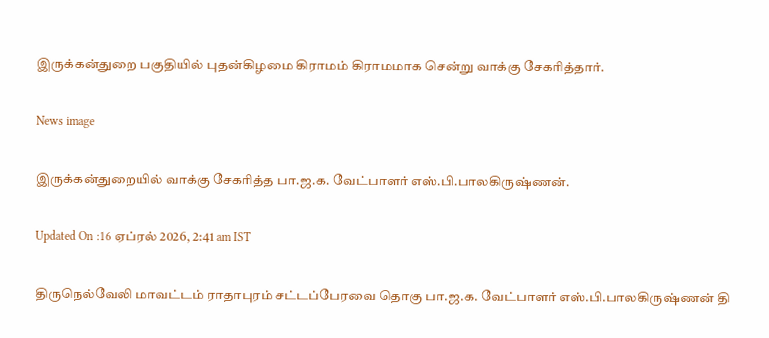இருக்கன்துறை பகுதியில் புதன்கிழமை கிராமம் கிராமமாக சென்று வாக்கு சேகரித்தார்.

News image

இருக்கன்துறையில் வாக்கு சேகரித்த பா.ஜ.க. வேட்பாளர் எஸ்.பி.பாலகிருஷ்ணன்.

Updated On :16 ஏப்ரல் 2026, 2:41 am IST

திருநெல்வேலி மாவட்டம் ராதாபுரம் சட்டப்பேரவை தொகு பா.ஜ.க. வேட்பாளர் எஸ்.பி.பாலகிருஷ்ணன் தி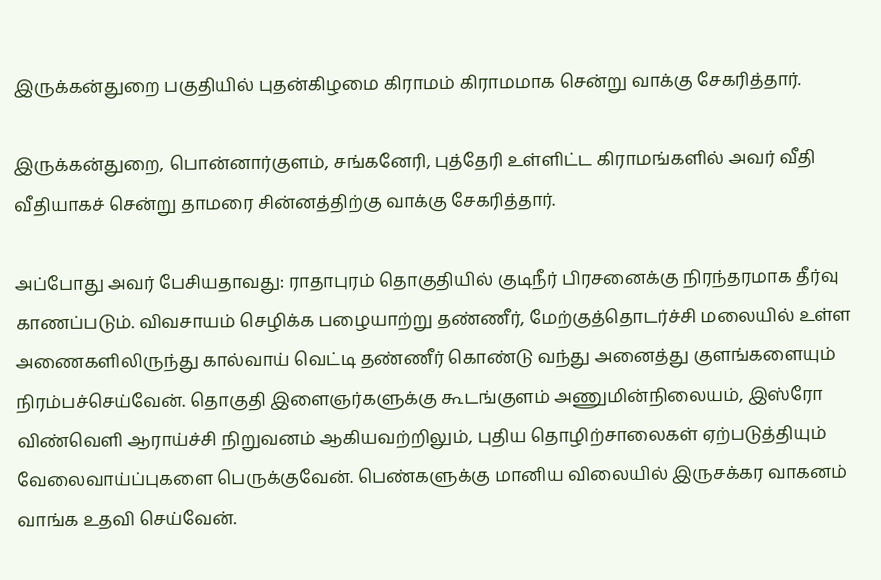இருக்கன்துறை பகுதியில் புதன்கிழமை கிராமம் கிராமமாக சென்று வாக்கு சேகரித்தார்.

இருக்கன்துறை, பொன்னார்குளம், சங்கனேரி, புத்தேரி உள்ளிட்ட கிராமங்களில் அவர் வீதி வீதியாகச் சென்று தாமரை சின்னத்திற்கு வாக்கு சேகரித்தார்.

அப்போது அவர் பேசியதாவது: ராதாபுரம் தொகுதியில் குடிநீர் பிரசனைக்கு நிரந்தரமாக தீர்வு காணப்படும். விவசாயம் செழிக்க பழையாற்று தண்ணீர், மேற்குத்தொடர்ச்சி மலையில் உள்ள அணைகளிலிருந்து கால்வாய் வெட்டி தண்ணீர் கொண்டு வந்து அனைத்து குளங்களையும் நிரம்பச்செய்வேன். தொகுதி இளைஞர்களுக்கு கூடங்குளம் அணுமின்நிலையம், இஸ்ரோ விண்வெளி ஆராய்ச்சி நிறுவனம் ஆகியவற்றிலும், புதிய தொழிற்சாலைகள் ஏற்படுத்தியும் வேலைவாய்ப்புகளை பெருக்குவேன். பெண்களுக்கு மானிய விலையில் இருசக்கர வாகனம் வாங்க உதவி செய்வேன்.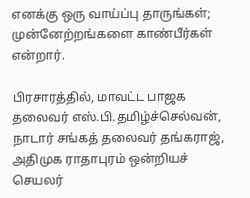எனக்கு ஒரு வாய்ப்பு தாருங்கள்; முன்னேற்றங்களை காண்பீர்கள் என்றார்.

பிரசாரத்தில், மாவட்ட பாஜக தலைவர் எஸ்.பி.தமிழ்ச்செல்வன், நாடார் சங்கத் தலைவர் தங்கராஜ், அதிமுக ராதாபுரம் ஒன்றியச் செயலர்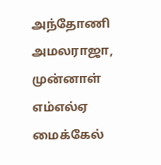அந்தோணி அமலராஜா, முன்னாள் எம்எல்ஏ மைக்கேல்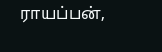ராயப்பன்,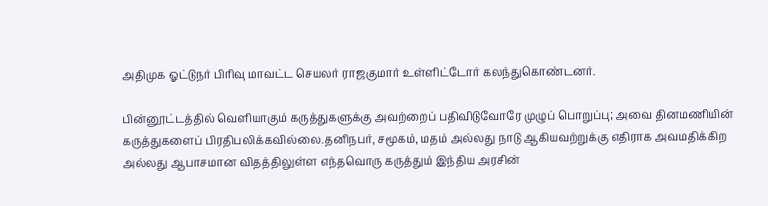அதிமுக ஓட்டுநர் பிரிவு மாவட்ட செயலர் ராஜகுமார் உள்ளிட்டோர் கலந்துகொண்டனர்.

பின்னூட்டத்தில் வெளியாகும் கருத்துகளுக்கு அவற்றைப் பதிவிடுவோரே முழுப் பொறுப்பு; அவை தினமணியின் கருத்துகளைப் பிரதிபலிக்கவில்லை.தனிநபர், சமூகம், மதம் அல்லது நாடு ஆகியவற்றுக்கு எதிராக அவமதிக்கிற அல்லது ஆபாசமான விதத்திலுள்ள எந்தவொரு கருத்தும் இந்திய அரசின்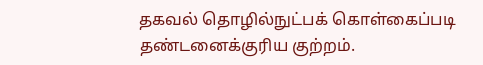தகவல் தொழில்நுட்பக் கொள்கைப்படி தண்டனைக்குரிய குற்றம்.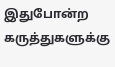இதுபோன்ற கருத்துகளுக்கு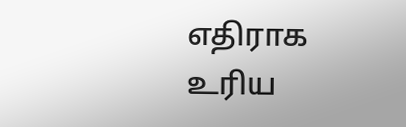எதிராக உரிய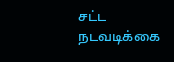சட்ட நடவடிக்கை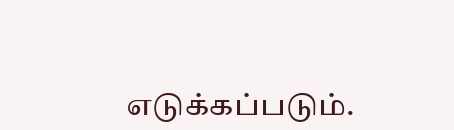எடுக்கப்படும்.